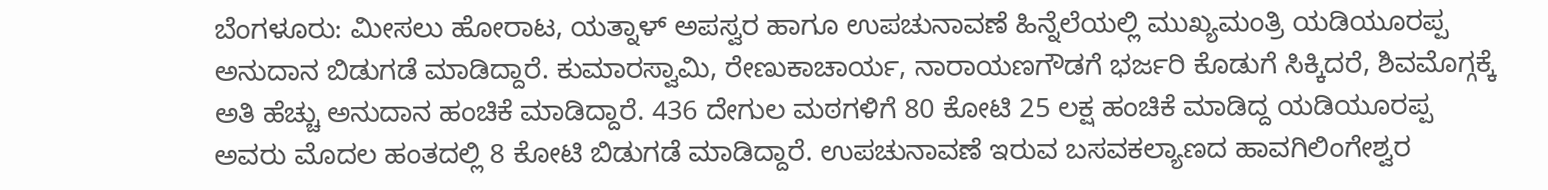ಬೆಂಗಳೂರು: ಮೀಸಲು ಹೋರಾಟ, ಯತ್ನಾಳ್ ಅಪಸ್ವರ ಹಾಗೂ ಉಪಚುನಾವಣೆ ಹಿನ್ನೆಲೆಯಲ್ಲಿ ಮುಖ್ಯಮಂತ್ರಿ ಯಡಿಯೂರಪ್ಪ ಅನುದಾನ ಬಿಡುಗಡೆ ಮಾಡಿದ್ದಾರೆ. ಕುಮಾರಸ್ವಾಮಿ, ರೇಣುಕಾಚಾರ್ಯ, ನಾರಾಯಣಗೌಡಗೆ ಭರ್ಜರಿ ಕೊಡುಗೆ ಸಿಕ್ಕಿದರೆ, ಶಿವಮೊಗ್ಗಕ್ಕೆ ಅತಿ ಹೆಚ್ಚು ಅನುದಾನ ಹಂಚಿಕೆ ಮಾಡಿದ್ದಾರೆ. 436 ದೇಗುಲ ಮಠಗಳಿಗೆ 80 ಕೋಟಿ 25 ಲಕ್ಷ ಹಂಚಿಕೆ ಮಾಡಿದ್ದ ಯಡಿಯೂರಪ್ಪ ಅವರು ಮೊದಲ ಹಂತದಲ್ಲಿ 8 ಕೋಟಿ ಬಿಡುಗಡೆ ಮಾಡಿದ್ದಾರೆ. ಉಪಚುನಾವಣೆ ಇರುವ ಬಸವಕಲ್ಯಾಣದ ಹಾವಗಿಲಿಂಗೇಶ್ವರ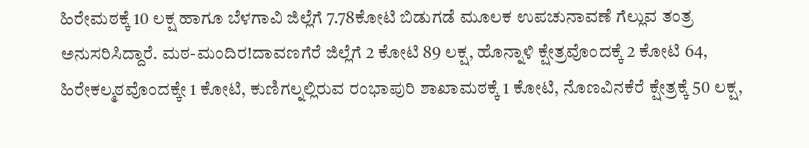ಹಿರೇಮಠಕ್ಕೆ 10 ಲಕ್ಷ ಹಾಗೂ ಬೆಳಗಾವಿ ಜಿಲ್ಲೆಗೆ 7.78ಕೋಟಿ ಬಿಡುಗಡೆ ಮೂಲಕ ಉಪಚುನಾವಣೆ ಗೆಲ್ಲುವ ತಂತ್ರ ಅನುಸರಿಸಿದ್ದಾರೆ. ಮಠ-ಮಂದಿರ!ದಾವಣಗೆರೆ ಜಿಲ್ಲೆಗೆ 2 ಕೋಟಿ 89 ಲಕ್ಷ, ಹೊನ್ನಾಳಿ ಕ್ಷೇತ್ರವೊಂದಕ್ಕೆ 2 ಕೋಟಿ 64, ಹಿರೇಕಲ್ಮಠವೊಂದಕ್ಕೇ 1 ಕೋಟಿ, ಕುಣಿಗಲ್ನಲ್ಲಿರುವ ರಂಭಾಪುರಿ ಶಾಖಾಮಠಕ್ಕೆ 1 ಕೋಟಿ, ನೊಣವಿನಕೆರೆ ಕ್ಷೇತ್ರಕ್ಕೆ 50 ಲಕ್ಷ,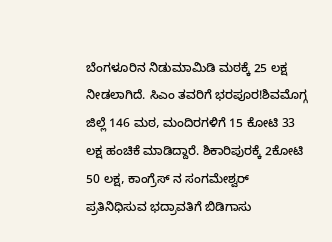ಬೆಂಗಳೂರಿನ ನಿಡುಮಾಮಿಡಿ ಮಠಕ್ಕೆ 25 ಲಕ್ಷ ನೀಡಲಾಗಿದೆ. ಸಿಎಂ ತವರಿಗೆ ಭರಪೂರ!ಶಿವಮೊಗ್ಗ ಜಿಲ್ಲೆ 146 ಮಠ, ಮಂದಿರಗಳಿಗೆ 15 ಕೋಟಿ 33 ಲಕ್ಷ ಹಂಚಿಕೆ ಮಾಡಿದ್ದಾರೆ. ಶಿಕಾರಿಪುರಕ್ಕೆ 2ಕೋಟಿ 50 ಲಕ್ಷ, ಕಾಂಗ್ರೆಸ್ ನ ಸಂಗಮೇಶ್ವರ್ ಪ್ರತಿನಿಧಿಸುವ ಭದ್ರಾವತಿಗೆ ಬಿಡಿಗಾಸು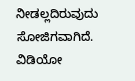ನೀಡಲ್ಲದಿರುವುದು ಸೋಜಿಗವಾಗಿದೆ. ವಿಡಿಯೋ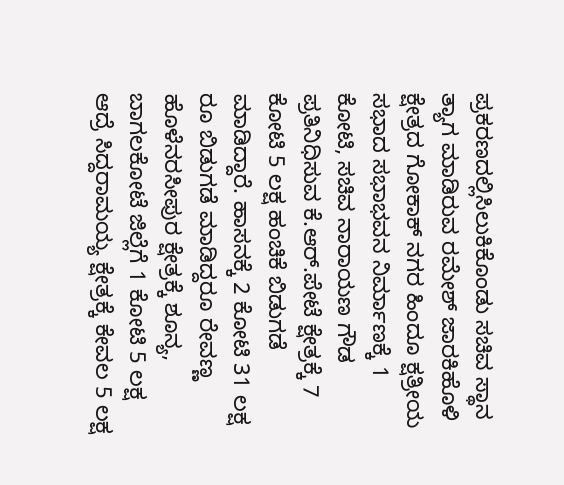ಪ್ರಕರಣದಲ್ಲಿಸಿಲುಕಿಕೊಂಡು ಸಚಿವ ಸ್ಥಾನ ತ್ಯಾಗ ಮಾಡಿರುವ ರಮೇಶ್ ಜಾರಕಿಹೊಳಿ ಕ್ಷೇತ್ರದ ಗೋಕಾಕ್ ನಗರ ಹಿಂದೂ ಕ್ಷತ್ರೀಯ ಸಭಾದ ಸಭಾಭವನ ನಿರ್ಮಾಣಕ್ಕೆ 1 ಕೋಟಿ, ಸಚಿವ ನಾರಾಯಣ ಗೌಡ ಪ್ರತಿನಿಧಿಸುವ ಕೆ.ಆರ್.ಪೇಟೆ ಕ್ಷೇತ್ರಕ್ಕೆ 7 ಕೋಟಿ 5 ಲಕ್ಷ ಹಂಚಿಕೆ ಬಿಡುಗಡೆ ಮಾಡಿದ್ದಾರೆ. ಹಾಸನಕ್ಕೆ 2 ಕೋಟಿ 31 ಲಕ್ಷ ರೂ ಬಿಡುಗಡೆ ಮಾಡಿದ್ದರೂ ರೇವಣ್ಣ ಹೊಳೆನರಸೀಪುರ ಕ್ಷೇತ್ರಕ್ಕೆ ಶೂನ್ಯ, ಬಾಗಲಕೋಟೆ ಜಿಲ್ಲೆಗೆ 1 ಕೋಟಿ 5 ಲಕ್ಷ ಆದ್ರೆ ಸಿದ್ದರಾಮಯ್ಯ ಕ್ಷೇತ್ರಕ್ಕೆ ಕೇವಲ 5 ಲಕ್ಷ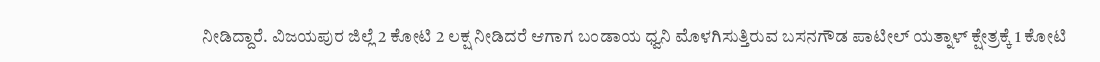ನೀಡಿದ್ದಾರೆ. ವಿಜಯಪುರ ಜಿಲ್ಲೆ 2 ಕೋಟಿ 2 ಲಕ್ಷ ನೀಡಿದರೆ ಆಗಾಗ ಬಂಡಾಯ ಧ್ವನಿ ಮೊಳಗಿಸುತ್ತಿರುವ ಬಸನಗೌಡ ಪಾಟೀಲ್ ಯತ್ನಾಳ್ ಕ್ಷೇತ್ರಕ್ಕೆ 1 ಕೋಟಿ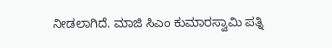ನೀಡಲಾಗಿದೆ. ಮಾಜಿ ಸಿಎಂ ಕುಮಾರಸ್ವಾಮಿ ಪತ್ನಿ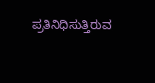ಪ್ರತಿನಿಧಿಸುತ್ತಿರುವ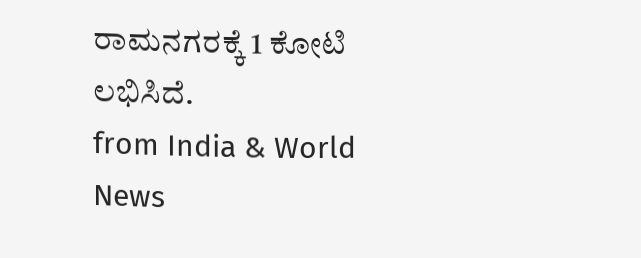ರಾಮನಗರಕ್ಕೆ 1 ಕೋಟಿ ಲಭಿಸಿದೆ.
from India & World News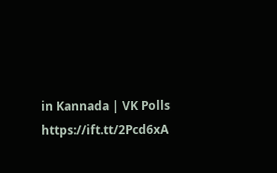in Kannada | VK Polls https://ift.tt/2Pcd6xA